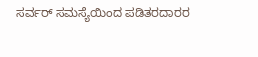ಸರ್ವರ್ ಸಮಸ್ಯೆಯಿಂದ ಪಡಿತರದಾರರ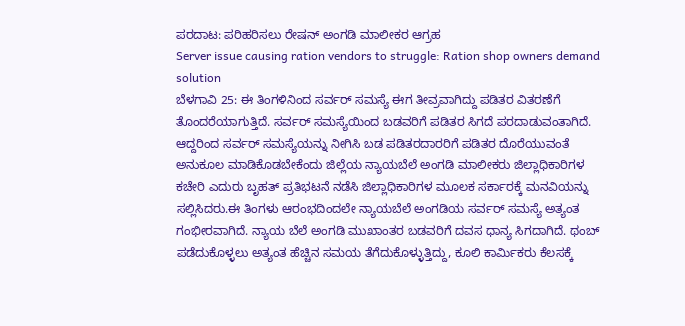ಪರದಾಟ: ಪರಿಹರಿಸಲು ರೇಷನ್ ಅಂಗಡಿ ಮಾಲೀಕರ ಆಗ್ರಹ
Server issue causing ration vendors to struggle: Ration shop owners demand solution
ಬೆಳಗಾವಿ 25: ಈ ತಿಂಗಳಿನಿಂದ ಸರ್ವರ್ ಸಮಸ್ಯೆ ಈಗ ತೀವ್ರವಾಗಿದ್ದು ಪಡಿತರ ವಿತರಣೆಗೆ ತೊಂದರೆಯಾಗುತ್ತಿದೆ. ಸರ್ವರ್ ಸಮಸ್ಯೆಯಿಂದ ಬಡವರಿಗೆ ಪಡಿತರ ಸಿಗದೆ ಪರದಾಡುವಂತಾಗಿದೆ. ಆದ್ದರಿಂದ ಸರ್ವರ್ ಸಮಸ್ಯೆಯನ್ನು ನೀಗಿಸಿ ಬಡ ಪಡಿತರದಾರರಿಗೆ ಪಡಿತರ ದೊರೆಯುವಂತೆ ಅನುಕೂಲ ಮಾಡಿಕೊಡಬೇಕೆಂದು ಜಿಲ್ಲೆಯ ನ್ಯಾಯಬೆಲೆ ಅಂಗಡಿ ಮಾಲೀಕರು ಜಿಲ್ಲಾಧಿಕಾರಿಗಳ ಕಚೇರಿ ಎದುರು ಬೃಹತ್ ಪ್ರತಿಭಟನೆ ನಡೆಸಿ ಜಿಲ್ಲಾಧಿಕಾರಿಗಳ ಮೂಲಕ ಸರ್ಕಾರಕ್ಕೆ ಮನವಿಯನ್ನು ಸಲ್ಲಿಸಿದರು.ಈ ತಿಂಗಳು ಆರಂಭದಿಂದಲೇ ನ್ಯಾಯಬೆಲೆ ಅಂಗಡಿಯ ಸರ್ವರ್ ಸಮಸ್ಯೆ ಅತ್ಯಂತ ಗಂಭೀರವಾಗಿದೆ. ನ್ಯಾಯ ಬೆಲೆ ಅಂಗಡಿ ಮುಖಾಂತರ ಬಡವರಿಗೆ ದವಸ ಧಾನ್ಯ ಸಿಗದಾಗಿದೆ. ಥಂಬ್ ಪಡೆದುಕೊಳ್ಳಲು ಅತ್ಯಂತ ಹೆಚ್ಚಿನ ಸಮಯ ತೆಗೆದುಕೊಳ್ಳುತ್ತಿದ್ದು, ಕೂಲಿ ಕಾರ್ಮಿಕರು ಕೆಲಸಕ್ಕೆ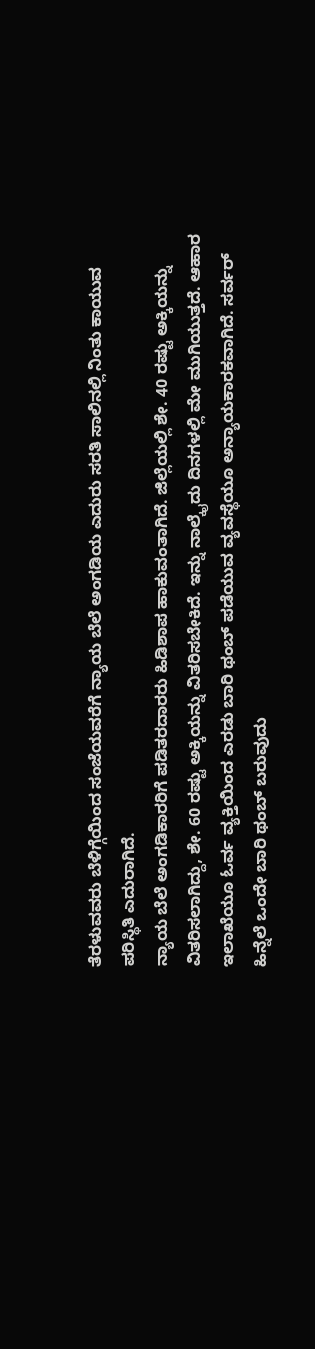ತೆರಳುವವರು ಬೆಳಿಗ್ಗೆಯಿಂದ ಸಂಜೆಯವರೆಗೆ ನ್ಯಾಯ ಬೆಲೆ ಅಂಗಡಿಯ ಎದುರು ಸರತಿ ಸಾಲಿನಲ್ಲಿ ನಿಂತು ಕಾಯುವ ಪರಿಸ್ಥಿತಿ ಎದುರಾಗಿದೆ.
ನ್ಯಾಯ ಬೆಲೆ ಅಂಗಡಿಕಾರರಿಗೆ ಪಡಿತರದಾರರು ಹಿಡಿಶಾಪ ಹಾಕುವಂತಾಗಿದೆ. ಜಿಲ್ಲೆಯಲ್ಲಿ ಶೇ. 40 ರಷ್ಟು ಅಕ್ಕಿಯನ್ನು ವಿತರಿಸಲಾಗಿದ್ದು, ಶೇ. 60 ರಷ್ಟು ಅಕ್ಕಿಯನ್ನು ವಿತರಿಸಬೇಕಿದೆ. ಇನ್ನು ನಾಲ್ಕೈದು ದಿನಗಳಲ್ಲಿ ಮೇ ಮುಗಿಯುತ್ತದೆ. ಆಹಾರ ಇಲಾಖೆಯೂ ಓರ್ವ ವ್ಯಕ್ತಿಯಿಂದ ಎರಡು ಬಾರಿ ಥಂಬ್ ಪಡೆಯುವ ವ್ಯವಸ್ಥೆಯೂ ಅನ್ಯಾಯಕಾರಕವಾಗಿದೆ. ಸರ್ವರ್ ಹಿನ್ನೆಲೆ ಒಂದೇ ಬಾರಿ ಥಂಬ್ ಬರುವುದು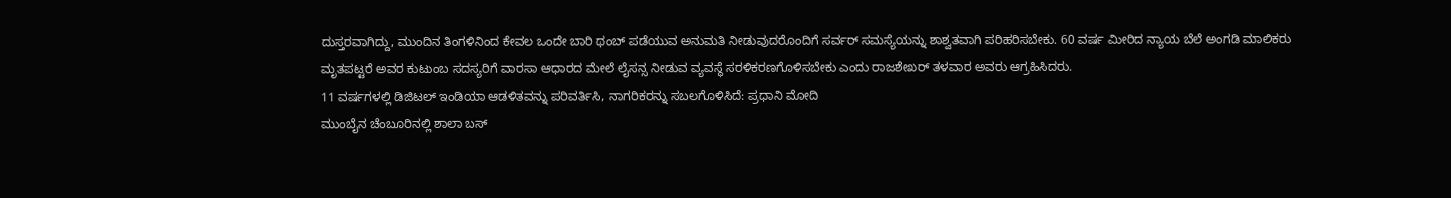ದುಸ್ತರವಾಗಿದ್ದು, ಮುಂದಿನ ತಿಂಗಳಿನಿಂದ ಕೇವಲ ಒಂದೇ ಬಾರಿ ಥಂಬ್ ಪಡೆಯುವ ಅನುಮತಿ ನೀಡುವುದರೊಂದಿಗೆ ಸರ್ವರ್ ಸಮಸ್ಯೆಯನ್ನು ಶಾಶ್ವತವಾಗಿ ಪರಿಹರಿಸಬೇಕು. 60 ವರ್ಷ ಮೀರಿದ ನ್ಯಾಯ ಬೆಲೆ ಅಂಗಡಿ ಮಾಲಿಕರು ಮೃತಪಟ್ಟರೆ ಅವರ ಕುಟುಂಬ ಸದಸ್ಯರಿಗೆ ವಾರಸಾ ಆಧಾರದ ಮೇಲೆ ಲೈಸನ್ಸ ನೀಡುವ ವ್ಯವಸ್ಥೆ ಸರಳಿಕರಣಗೊಳಿಸಬೇಕು ಎಂದು ರಾಜಶೇಖರ್ ತಳವಾರ ಅವರು ಆಗ್ರಹಿಸಿದರು.
11 ವರ್ಷಗಳಲ್ಲಿ ಡಿಜಿಟಲ್ ಇಂಡಿಯಾ ಆಡಳಿತವನ್ನು ಪರಿವರ್ತಿಸಿ, ನಾಗರಿಕರನ್ನು ಸಬಲಗೊಳಿಸಿದೆ: ಪ್ರಧಾನಿ ಮೋದಿ
ಮುಂಬೈನ ಚೆಂಬೂರಿನಲ್ಲಿ ಶಾಲಾ ಬಸ್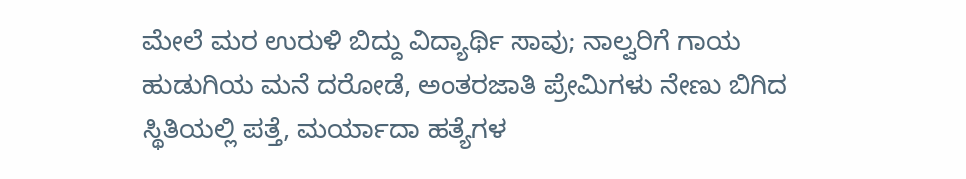ಮೇಲೆ ಮರ ಉರುಳಿ ಬಿದ್ದು ವಿದ್ಯಾರ್ಥಿ ಸಾವು; ನಾಲ್ವರಿಗೆ ಗಾಯ
ಹುಡುಗಿಯ ಮನೆ ದರೋಡೆ, ಅಂತರಜಾತಿ ಪ್ರೇಮಿಗಳು ನೇಣು ಬಿಗಿದ ಸ್ಥಿತಿಯಲ್ಲಿ ಪತ್ತೆ, ಮರ್ಯಾದಾ ಹತ್ಯೆಗಳ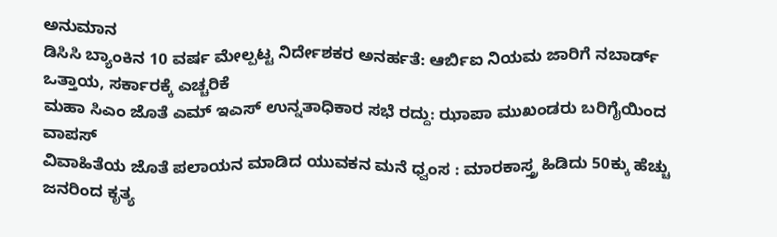ಅನುಮಾನ
ಡಿಸಿಸಿ ಬ್ಯಾಂಕಿನ 10 ವರ್ಷ ಮೇಲ್ಪಟ್ಟ ನಿರ್ದೇಶಕರ ಅನರ್ಹತೆ: ಆರ್ಬಿಐ ನಿಯಮ ಜಾರಿಗೆ ನಬಾರ್ಡ್ ಒತ್ತಾಯ, ಸರ್ಕಾರಕ್ಕೆ ಎಚ್ಚರಿಕೆ
ಮಹಾ ಸಿಎಂ ಜೊತೆ ಎಮ್ ಇಎಸ್ ಉನ್ನತಾಧಿಕಾರ ಸಭೆ ರದ್ದು: ಝಾಪಾ ಮುಖಂಡರು ಬರಿಗೈಯಿಂದ ವಾಪಸ್
ವಿವಾಹಿತೆಯ ಜೊತೆ ಪಲಾಯನ ಮಾಡಿದ ಯುವಕನ ಮನೆ ಧ್ವಂಸ : ಮಾರಕಾಸ್ತ್ರ ಹಿಡಿದು 50ಕ್ಕು ಹೆಚ್ಚು ಜನರಿಂದ ಕೃತ್ಯ